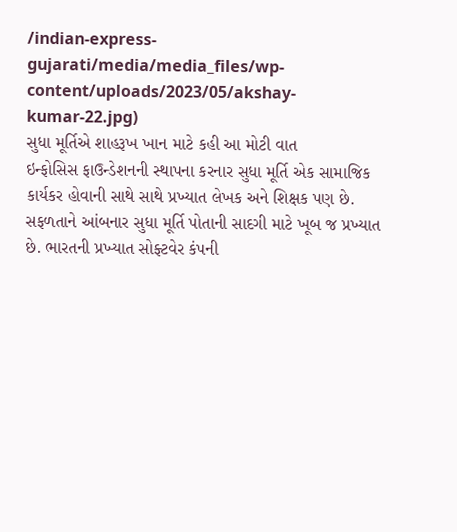/indian-express-gujarati/media/media_files/wp-content/uploads/2023/05/akshay-kumar-22.jpg)
સુધા મૂર્તિએ શાહરૂખ ખાન માટે કહી આ મોટી વાત
ઇન્ફોસિસ ફાઉન્ડેશનની સ્થાપના કરનાર સુધા મૂર્તિ એક સામાજિક કાર્યકર હોવાની સાથે સાથે પ્રખ્યાત લેખક અને શિક્ષક પણ છે. સફળતાને આંબનાર સુધા મૂર્તિ પોતાની સાદગી માટે ખૂબ જ પ્રખ્યાત છે. ભારતની પ્રખ્યાત સોફ્ટવેર કંપની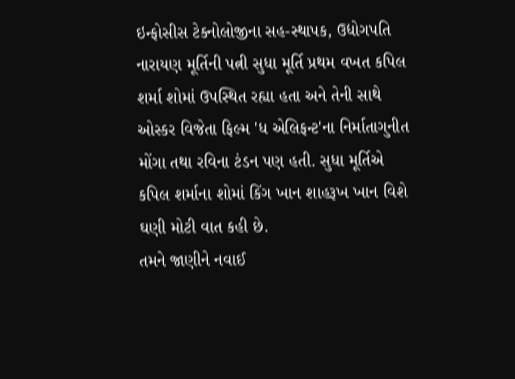ઇન્ફોસીસ ટેક્નોલોજીના સહ-સ્થાપક, ઉદ્યોગપતિ નારાયણ મૂર્તિની પત્ની સુધા મૂર્તિ પ્રથમ વખત કપિલ શર્મા શોમાં ઉપસ્થિત રહ્યા હતા અને તેની સાથે ઓસ્કર વિજેતા ફિલ્મ 'ધ એલિફન્ટ'ના નિર્માતાગુનીત મોંગા તથા રવિના ટંડન પણ હતી. સુધા મૂર્તિએ કપિલ શર્માના શોમાં કિંગ ખાન શાહરૂખ ખાન વિશે ઘણી મોટી વાત કહી છે.
તમને જાણીને નવાઈ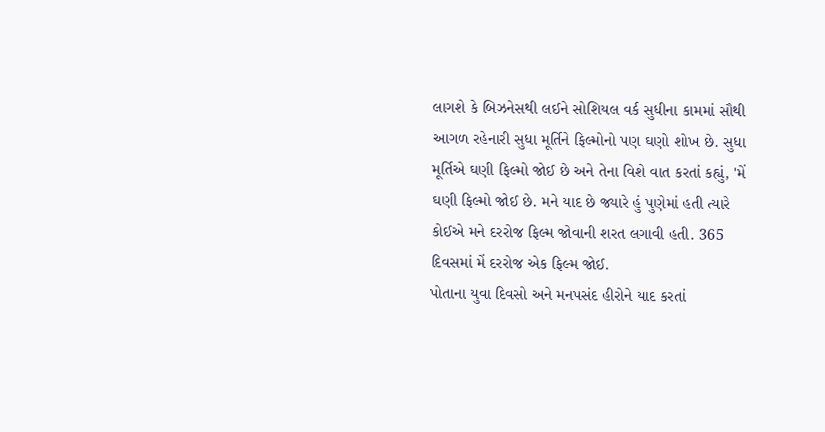લાગશે કે બિઝનેસથી લઈને સોશિયલ વર્ક સુધીના કામમાં સૌથી આગળ રહેનારી સુધા મૂર્તિને ફિલ્મોનો પણ ઘણો શોખ છે. સુધા મૂર્તિએ ઘણી ફિલ્મો જોઈ છે અને તેના વિશે વાત કરતાં કહ્યું, 'મેં ઘણી ફિલ્મો જોઈ છે. મને યાદ છે જ્યારે હું પુણેમાં હતી ત્યારે કોઈએ મને દરરોજ ફિલ્મ જોવાની શરત લગાવી હતી. 365 દિવસમાં મેં દરરોજ એક ફિલ્મ જોઈ.
પોતાના યુવા દિવસો અને મનપસંદ હીરોને યાદ કરતાં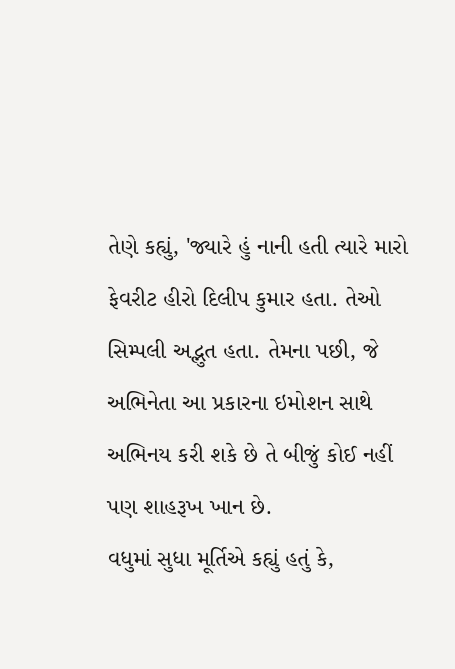તેણે કહ્યું, 'જ્યારે હું નાની હતી ત્યારે મારો ફેવરીટ હીરો દિલીપ કુમાર હતા. તેઓ સિમ્પલી અદ્ભુત હતા. તેમના પછી, જે અભિનેતા આ પ્રકારના ઇમોશન સાથે અભિનય કરી શકે છે તે બીજું કોઈ નહીં પણ શાહરૂખ ખાન છે.
વધુમાં સુધા મૂર્તિએ કહ્યું હતું કે,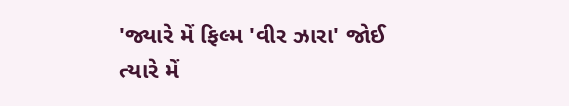'જ્યારે મેં ફિલ્મ 'વીર ઝારા' જોઈ ત્યારે મેં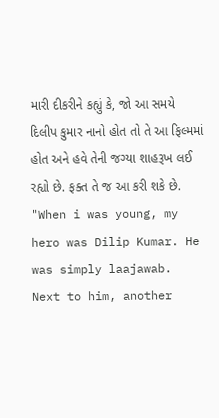મારી દીકરીને કહ્યું કે, જો આ સમયે દિલીપ કુમાર નાનો હોત તો તે આ ફિલ્મમાં હોત અને હવે તેની જગ્યા શાહરૂખ લઈ રહ્યો છે. ફક્ત તે જ આ કરી શકે છે.
"When i was young, my hero was Dilip Kumar. He was simply laajawab. Next to him, another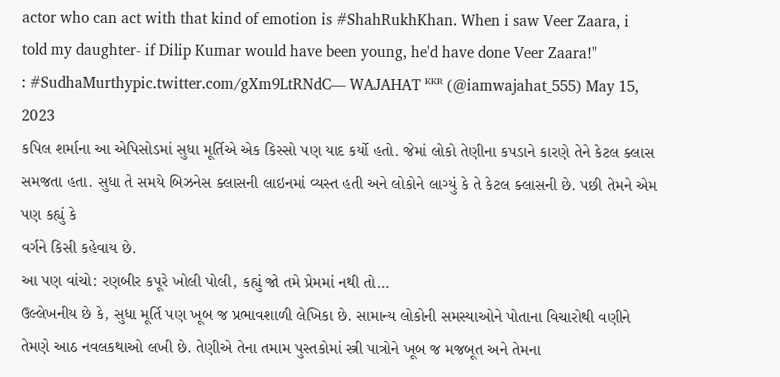actor who can act with that kind of emotion is #ShahRukhKhan. When i saw Veer Zaara, i told my daughter- if Dilip Kumar would have been young, he'd have done Veer Zaara!"
: #SudhaMurthypic.twitter.com/gXm9LtRNdC— WAJAHAT ᴷᴷᴿ (@iamwajahat_555) May 15, 2023
કપિલ શર્માના આ એપિસોડમાં સુધા મૂર્તિએ એક કિસ્સો પણ યાદ કર્યો હતો. જેમાં લોકો તેણીના કપડાને કારણે તેને કેટલ ક્લાસ સમજતા હતા. સુધા તે સમયે બિઝનેસ ક્લાસની લાઇનમાં વ્યસ્ત હતી અને લોકોને લાગ્યું કે તે કેટલ ક્લાસની છે. પછી તેમને એમ પણ કહ્યું કે
વર્ગને કિસી કહેવાય છે.
આ પણ વાંચો: રણબીર કપૂરે ખોલી પોલી, કહ્યું જો તમે પ્રેમમાં નથી તો…
ઉલ્લેખનીય છે કે, સુધા મૂર્તિ પણ ખૂબ જ પ્રભાવશાળી લેખિકા છે. સામાન્ય લોકોની સમસ્યાઓને પોતાના વિચારોથી વણીને તેમણે આઠ નવલકથાઓ લખી છે. તેણીએ તેના તમામ પુસ્તકોમાં સ્ત્રી પાત્રોને ખૂબ જ મજબૂત અને તેમના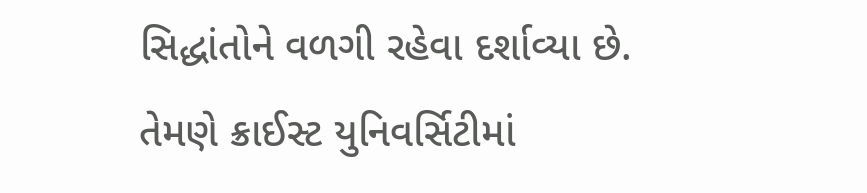સિદ્ધાંતોને વળગી રહેવા દર્શાવ્યા છે. તેમણે ક્રાઈસ્ટ યુનિવર્સિટીમાં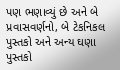પણ ભણાવ્યું છે અને બે પ્રવાસવર્ણનો, બે ટેકનિકલ પુસ્તકો અને અન્ય ઘણા પુસ્તકો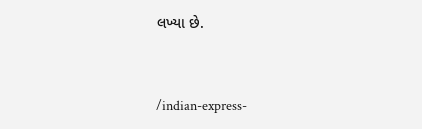લખ્યા છે.


/indian-express-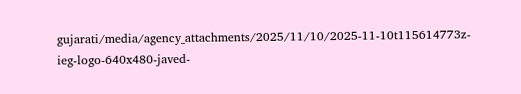gujarati/media/agency_attachments/2025/11/10/2025-11-10t115614773z-ieg-logo-640x480-javed-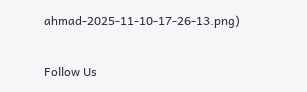ahmad-2025-11-10-17-26-13.png)

Follow Us